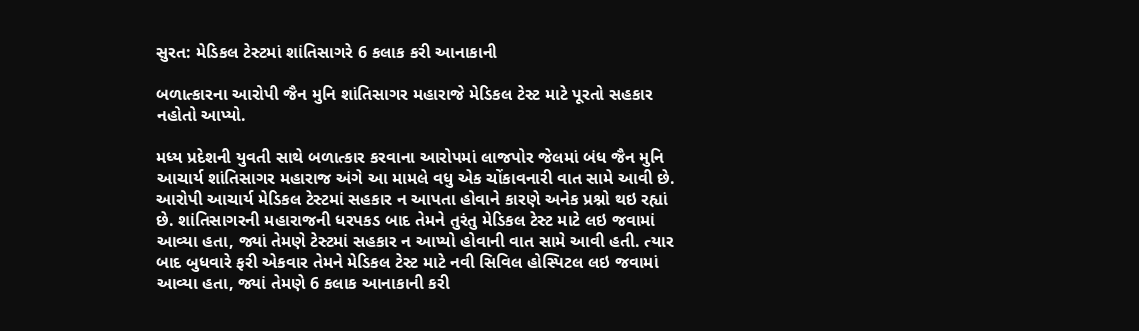સુરત: મેડિકલ ટેસ્ટમાં શાંતિસાગરે 6 કલાક કરી આનાકાની

બળાત્કારના આરોપી જૈન મુનિ શાંતિસાગર મહારાજે મેડિકલ ટેસ્ટ માટે પૂરતો સહકાર નહોતો આપ્યો.

મધ્ય પ્રદેશની યુવતી સાથે બળાત્કાર કરવાના આરોપમાં લાજપોર જેલમાં બંધ જૈન મુનિ આચાર્ય શાંતિસાગર મહારાજ અંગે આ મામલે વધુ એક ચોંકાવનારી વાત સામે આવી છે. આરોપી આચાર્ય મેડિકલ ટેસ્ટમાં સહકાર ન આપતા હોવાને કારણે અનેક પ્રશ્નો થઇ રહ્યાં છે. શાંતિસાગરની મહારાજની ધરપકડ બાદ તેમને તુરંતુ મેડિકલ ટેસ્ટ માટે લઇ જવામાં આવ્યા હતા, જ્યાં તેમણે ટેસ્ટમાં સહકાર ન આપ્યો હોવાની વાત સામે આવી હતી. ત્યાર બાદ બુધવારે ફરી એકવાર તેમને મેડિકલ ટેસ્ટ માટે નવી સિવિલ હોસ્પિટલ લઇ જવામાં આવ્યા હતા, જ્યાં તેમણે 6 કલાક આનાકાની કરી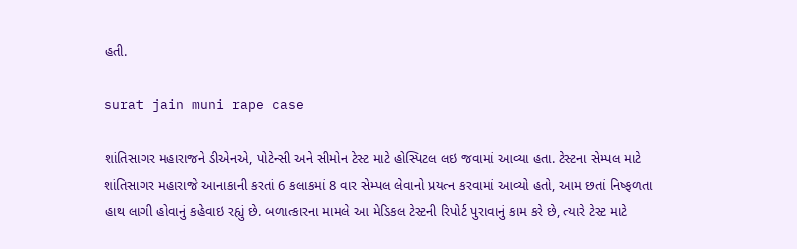હતી.

surat jain muni rape case

શાંતિસાગર મહારાજને ડીએનએ, પોટેન્સી અને સીમોન ટેસ્ટ માટે હોસ્પિટલ લઇ જવામાં આવ્યા હતા. ટેસ્ટના સેમ્પલ માટે શાંતિસાગર મહારાજે આનાકાની કરતાં 6 કલાકમાં 8 વાર સેમ્પલ લેવાનો પ્રયત્ન કરવામાં આવ્યો હતો, આમ છતાં નિષ્ફળતા હાથ લાગી હોવાનું કહેવાઇ રહ્યું છે. બળાત્કારના મામલે આ મેડિકલ ટેસ્ટની રિપોર્ટ પુરાવાનું કામ કરે છે, ત્યારે ટેસ્ટ માટે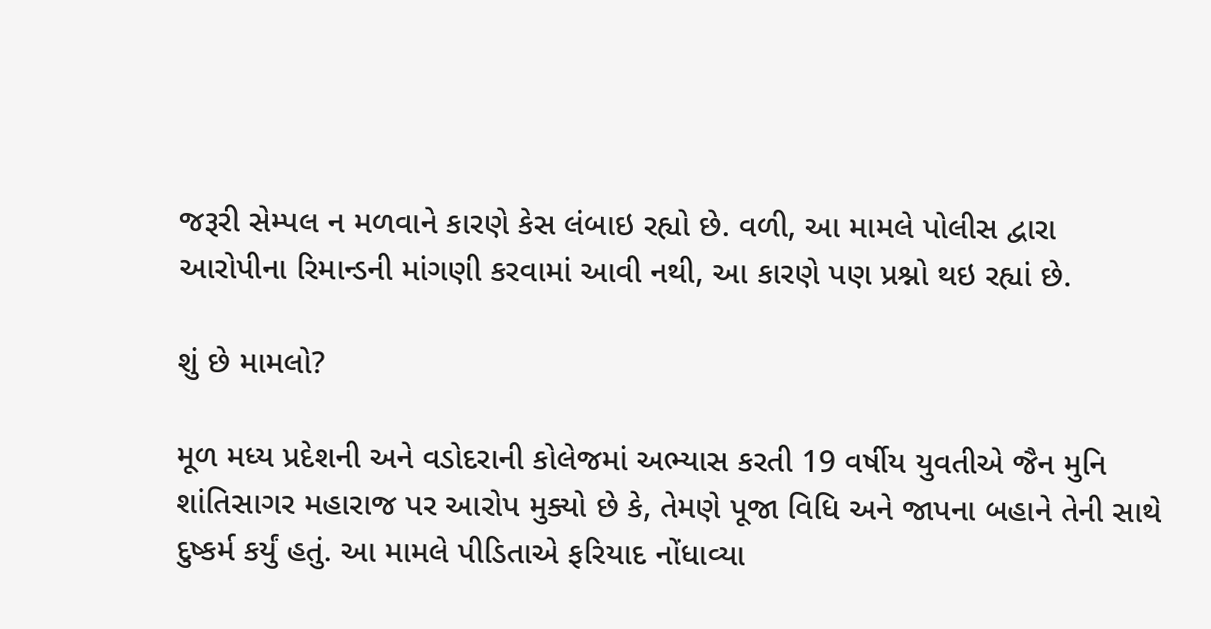જરૂરી સેમ્પલ ન મળવાને કારણે કેસ લંબાઇ રહ્યો છે. વળી, આ મામલે પોલીસ દ્વારા આરોપીના રિમાન્ડની માંગણી કરવામાં આવી નથી, આ કારણે પણ પ્રશ્નો થઇ રહ્યાં છે.

શું છે મામલો?

મૂળ મધ્ય પ્રદેશની અને વડોદરાની કોલેજમાં અભ્યાસ કરતી 19 વર્ષીય યુવતીએ જૈન મુનિ શાંતિસાગર મહારાજ પર આરોપ મુક્યો છે કે, તેમણે પૂજા વિધિ અને જાપના બહાને તેની સાથે દુષ્કર્મ કર્યું હતું. આ મામલે પીડિતાએ ફરિયાદ નોંધાવ્યા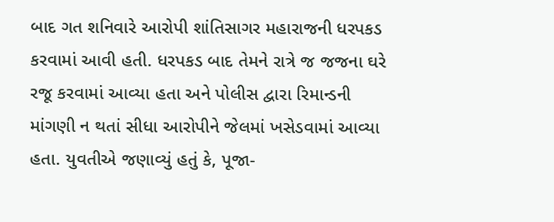બાદ ગત શનિવારે આરોપી શાંતિસાગર મહારાજની ધરપકડ કરવામાં આવી હતી. ધરપકડ બાદ તેમને રાત્રે જ જજના ઘરે રજૂ કરવામાં આવ્યા હતા અને પોલીસ દ્વારા રિમાન્ડની માંગણી ન થતાં સીધા આરોપીને જેલમાં ખસેડવામાં આવ્યા હતા. યુવતીએ જણાવ્યું હતું કે, પૂજા-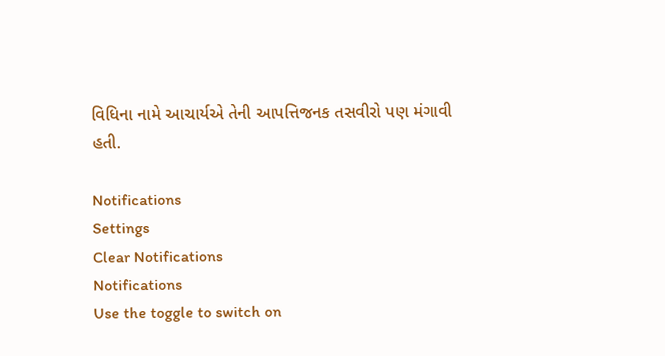વિધિના નામે આચાર્યએ તેની આપત્તિજનક તસવીરો પણ મંગાવી હતી.

Notifications
Settings
Clear Notifications
Notifications
Use the toggle to switch on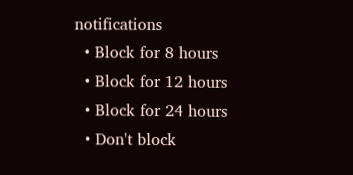notifications
  • Block for 8 hours
  • Block for 12 hours
  • Block for 24 hours
  • Don't block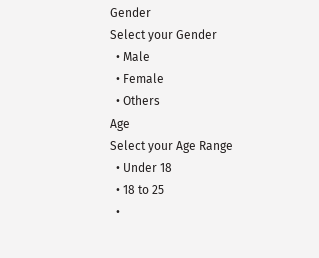Gender
Select your Gender
  • Male
  • Female
  • Others
Age
Select your Age Range
  • Under 18
  • 18 to 25
  •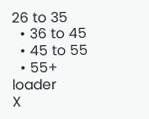26 to 35
  • 36 to 45
  • 45 to 55
  • 55+
loader
X